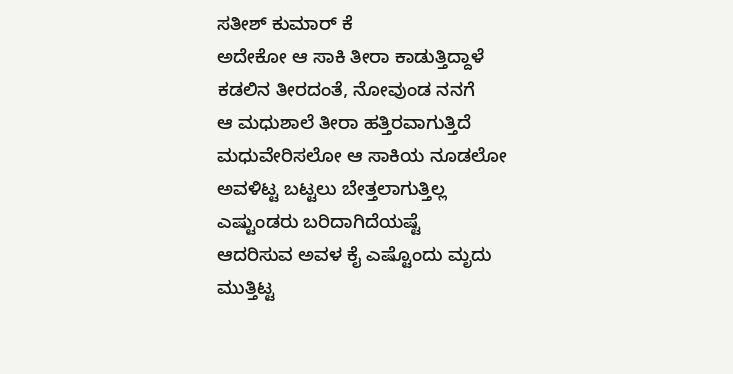ಸತೀಶ್ ಕುಮಾರ್ ಕೆ
ಅದೇಕೋ ಆ ಸಾಕಿ ತೀರಾ ಕಾಡುತ್ತಿದ್ದಾಳೆ
ಕಡಲಿನ ತೀರದಂತೆ, ನೋವುಂಡ ನನಗೆ
ಆ ಮಧುಶಾಲೆ ತೀರಾ ಹತ್ತಿರವಾಗುತ್ತಿದೆ
ಮಧುವೇರಿಸಲೋ ಆ ಸಾಕಿಯ ನೂಡಲೋ
ಅವಳಿಟ್ಟ ಬಟ್ಟಲು ಬೇತ್ತಲಾಗುತ್ತಿಲ್ಲ
ಎಷ್ಟುಂಡರು ಬರಿದಾಗಿದೆಯಷ್ಟೆ
ಆದರಿಸುವ ಅವಳ ಕೈ ಎಷ್ಟೊಂದು ಮೃದು
ಮುತ್ತಿಟ್ಟ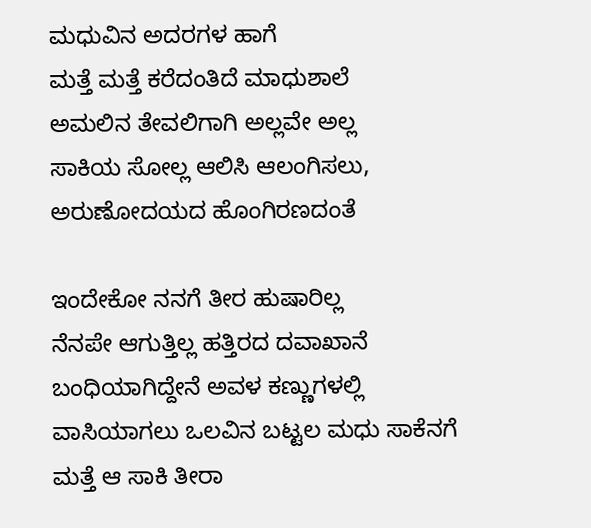ಮಧುವಿನ ಅದರಗಳ ಹಾಗೆ
ಮತ್ತೆ ಮತ್ತೆ ಕರೆದಂತಿದೆ ಮಾಧುಶಾಲೆ
ಅಮಲಿನ ತೇವಲಿಗಾಗಿ ಅಲ್ಲವೇ ಅಲ್ಲ
ಸಾಕಿಯ ಸೋಲ್ಲ ಆಲಿಸಿ ಆಲಂಗಿಸಲು,
ಅರುಣೋದಯದ ಹೊಂಗಿರಣದಂತೆ

ಇಂದೇಕೋ ನನಗೆ ತೀರ ಹುಷಾರಿಲ್ಲ
ನೆನಪೇ ಆಗುತ್ತಿಲ್ಲ ಹತ್ತಿರದ ದವಾಖಾನೆ
ಬಂಧಿಯಾಗಿದ್ದೇನೆ ಅವಳ ಕಣ್ಣುಗಳಲ್ಲಿ
ವಾಸಿಯಾಗಲು ಒಲವಿನ ಬಟ್ಟಲ ಮಧು ಸಾಕೆನಗೆ
ಮತ್ತೆ ಆ ಸಾಕಿ ತೀರಾ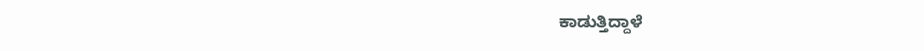ಕಾಡುತ್ತಿದ್ದಾಳೆ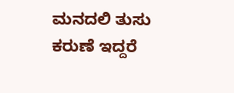ಮನದಲಿ ತುಸು ಕರುಣೆ ಇದ್ದರೆ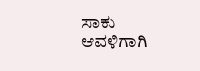ಸಾಕು
ಆವಳಿಗಾಗಿ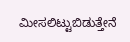ಮೀಸಲಿಟ್ಟುಬಿಡುತ್ತೇನೆ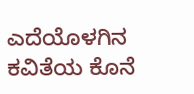ಎದೆಯೊಳಗಿನ ಕವಿತೆಯ ಕೊನೆ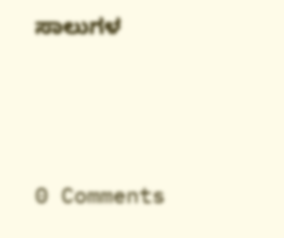ಸಾಲುಗಳ






0 Comments